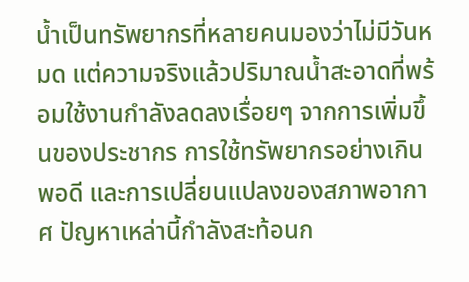น้ำเป็นทรัพยากรที่หลายคนมองว่าไม่มีวันหมด แต่ความจริงแล้วปริมาณน้ำสะอาดที่พร้อมใช้งานกำลังลดลงเรื่อยๆ จากการเพิ่มขึ้นของประชากร การใช้ทรัพยากรอย่างเกินพอดี และการเปลี่ยนแปลงของสภาพอากาศ ปัญหาเหล่านี้กำลังสะท้อนก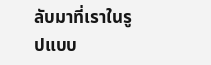ลับมาที่เราในรูปแบบ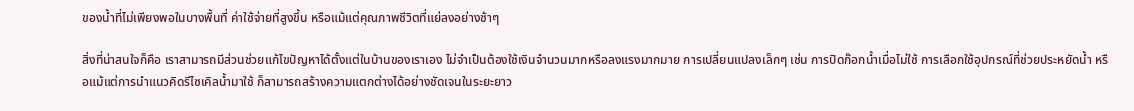ของน้ำที่ไม่เพียงพอในบางพื้นที่ ค่าใช้จ่ายที่สูงขึ้น หรือแม้แต่คุณภาพชีวิตที่แย่ลงอย่างช้าๆ

สิ่งที่น่าสนใจก็คือ เราสามารถมีส่วนช่วยแก้ไขปัญหาได้ตั้งแต่ในบ้านของเราเอง ไม่จำเป็นต้องใช้เงินจำนวนมากหรือลงแรงมากมาย การเปลี่ยนแปลงเล็กๆ เช่น การปิดก๊อกน้ำเมื่อไม่ใช้ การเลือกใช้อุปกรณ์ที่ช่วยประหยัดน้ำ หรือแม้แต่การนำแนวคิดรีไซเคิลน้ำมาใช้ ก็สามารถสร้างความแตกต่างได้อย่างชัดเจนในระยะยาว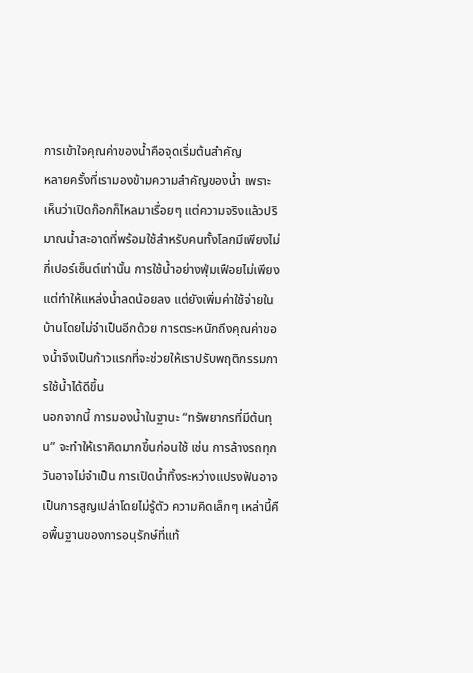การเข้าใจคุณค่าของน้ำคือจุดเริ่มต้นสำคัญ
หลายครั้งที่เรามองข้ามความสำคัญของน้ำ เพราะเห็นว่าเปิดก๊อกก็ไหลมาเรื่อยๆ แต่ความจริงแล้วปริมาณน้ำสะอาดที่พร้อมใช้สำหรับคนทั้งโลกมีเพียงไม่กี่เปอร์เซ็นต์เท่านั้น การใช้น้ำอย่างฟุ่มเฟือยไม่เพียงแต่ทำให้แหล่งน้ำลดน้อยลง แต่ยังเพิ่มค่าใช้จ่ายในบ้านโดยไม่จำเป็นอีกด้วย การตระหนักถึงคุณค่าของน้ำจึงเป็นก้าวแรกที่จะช่วยให้เราปรับพฤติกรรมการใช้น้ำได้ดีขึ้น
นอกจากนี้ การมองน้ำในฐานะ “ทรัพยากรที่มีต้นทุน” จะทำให้เราคิดมากขึ้นก่อนใช้ เช่น การล้างรถทุกวันอาจไม่จำเป็น การเปิดน้ำทิ้งระหว่างแปรงฟันอาจเป็นการสูญเปล่าโดยไม่รู้ตัว ความคิดเล็กๆ เหล่านี้คือพื้นฐานของการอนุรักษ์ที่แท้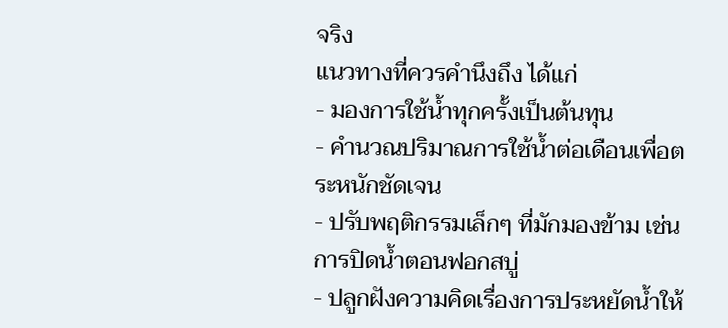จริง
แนวทางที่ควรคำนึงถึง ได้แก่
- มองการใช้น้ำทุกครั้งเป็นต้นทุน
- คำนวณปริมาณการใช้น้ำต่อเดือนเพื่อตระหนักชัดเจน
- ปรับพฤติกรรมเล็กๆ ที่มักมองข้าม เช่น การปิดน้ำตอนฟอกสบู่
- ปลูกฝังความคิดเรื่องการประหยัดน้ำให้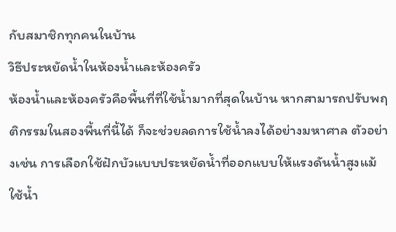กับสมาชิกทุกคนในบ้าน
วิธีประหยัดน้ำในห้องน้ำและห้องครัว
ห้องน้ำและห้องครัวคือพื้นที่ที่ใช้น้ำมากที่สุดในบ้าน หากสามารถปรับพฤติกรรมในสองพื้นที่นี้ได้ ก็จะช่วยลดการใช้น้ำลงได้อย่างมหาศาล ตัวอย่างเช่น การเลือกใช้ฝักบัวแบบประหยัดน้ำที่ออกแบบให้แรงดันน้ำสูงแม้ใช้น้ำ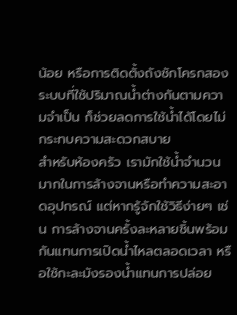น้อย หรือการติดตั้งถังชักโครกสองระบบที่ใช้ปริมาณน้ำต่างกันตามความจำเป็น ก็ช่วยลดการใช้น้ำได้โดยไม่กระทบความสะดวกสบาย
สำหรับห้องครัว เรามักใช้น้ำจำนวนมากในการล้างจานหรือทำความสะอาดอุปกรณ์ แต่หากรู้จักใช้วิธีง่ายๆ เช่น การล้างจานครั้งละหลายชิ้นพร้อมกันแทนการเปิดน้ำไหลตลอดเวลา หรือใช้กะละมังรองน้ำแทนการปล่อย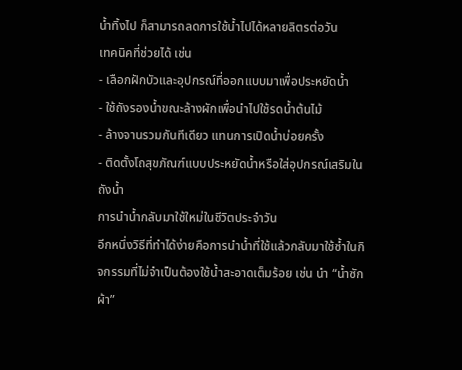น้ำทิ้งไป ก็สามารถลดการใช้น้ำไปได้หลายลิตรต่อวัน
เทคนิคที่ช่วยได้ เช่น
- เลือกฝักบัวและอุปกรณ์ที่ออกแบบมาเพื่อประหยัดน้ำ
- ใช้ถังรองน้ำขณะล้างผักเพื่อนำไปใช้รดน้ำต้นไม้
- ล้างจานรวมกันทีเดียว แทนการเปิดน้ำบ่อยครั้ง
- ติดตั้งโถสุขภัณฑ์แบบประหยัดน้ำหรือใส่อุปกรณ์เสริมในถังน้ำ
การนำน้ำกลับมาใช้ใหม่ในชีวิตประจำวัน
อีกหนึ่งวิธีที่ทำได้ง่ายคือการนำน้ำที่ใช้แล้วกลับมาใช้ซ้ำในกิจกรรมที่ไม่จำเป็นต้องใช้น้ำสะอาดเต็มร้อย เช่น นำ “น้ำซักผ้า”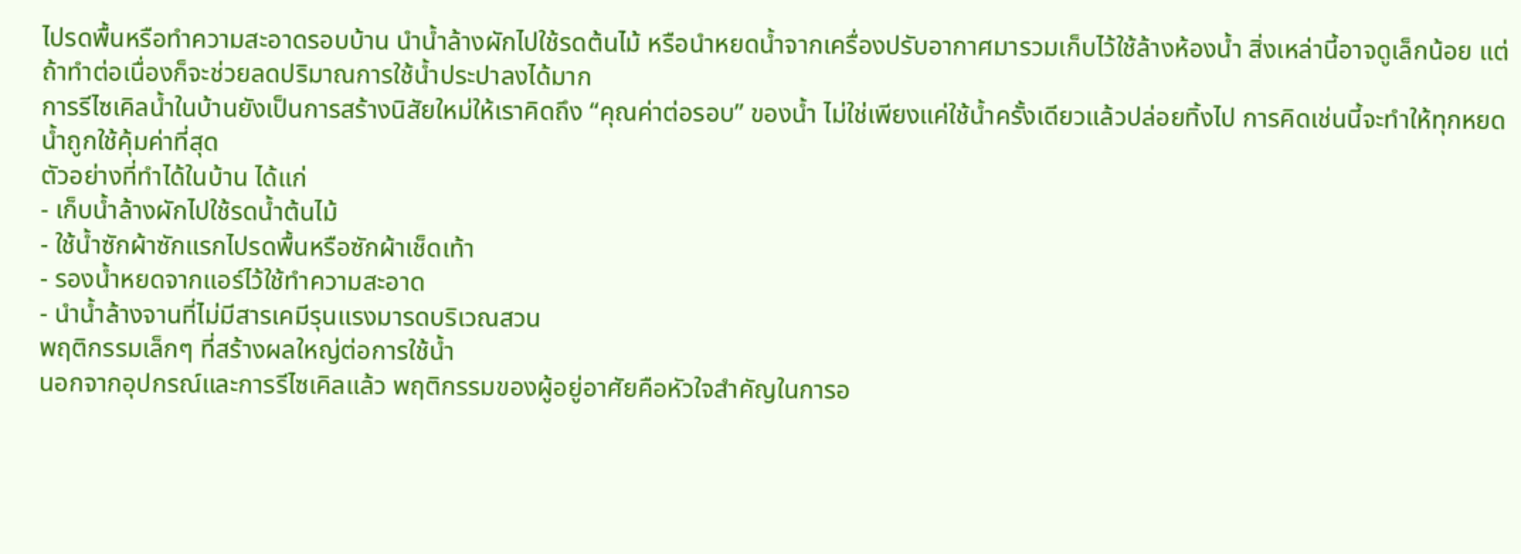ไปรดพื้นหรือทำความสะอาดรอบบ้าน นำน้ำล้างผักไปใช้รดต้นไม้ หรือนำหยดน้ำจากเครื่องปรับอากาศมารวมเก็บไว้ใช้ล้างห้องน้ำ สิ่งเหล่านี้อาจดูเล็กน้อย แต่ถ้าทำต่อเนื่องก็จะช่วยลดปริมาณการใช้น้ำประปาลงได้มาก
การรีไซเคิลน้ำในบ้านยังเป็นการสร้างนิสัยใหม่ให้เราคิดถึง “คุณค่าต่อรอบ” ของน้ำ ไม่ใช่เพียงแค่ใช้น้ำครั้งเดียวแล้วปล่อยทิ้งไป การคิดเช่นนี้จะทำให้ทุกหยดน้ำถูกใช้คุ้มค่าที่สุด
ตัวอย่างที่ทำได้ในบ้าน ได้แก่
- เก็บน้ำล้างผักไปใช้รดน้ำต้นไม้
- ใช้น้ำซักผ้าซักแรกไปรดพื้นหรือซักผ้าเช็ดเท้า
- รองน้ำหยดจากแอร์ไว้ใช้ทำความสะอาด
- นำน้ำล้างจานที่ไม่มีสารเคมีรุนแรงมารดบริเวณสวน
พฤติกรรมเล็กๆ ที่สร้างผลใหญ่ต่อการใช้น้ำ
นอกจากอุปกรณ์และการรีไซเคิลแล้ว พฤติกรรมของผู้อยู่อาศัยคือหัวใจสำคัญในการอ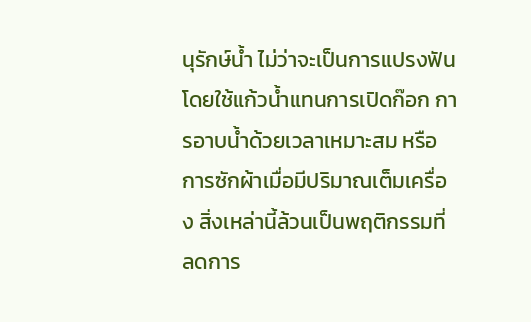นุรักษ์น้ำ ไม่ว่าจะเป็นการแปรงฟันโดยใช้แก้วน้ำแทนการเปิดก๊อก การอาบน้ำด้วยเวลาเหมาะสม หรือการซักผ้าเมื่อมีปริมาณเต็มเครื่อง สิ่งเหล่านี้ล้วนเป็นพฤติกรรมที่ลดการ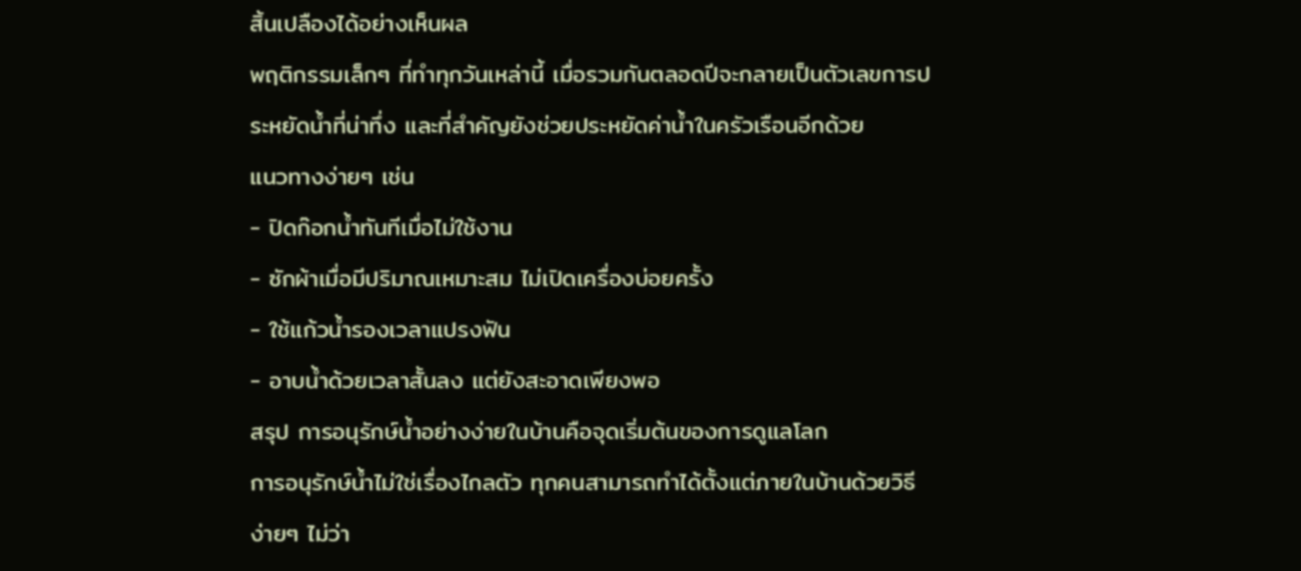สิ้นเปลืองได้อย่างเห็นผล
พฤติกรรมเล็กๆ ที่ทำทุกวันเหล่านี้ เมื่อรวมกันตลอดปีจะกลายเป็นตัวเลขการประหยัดน้ำที่น่าทึ่ง และที่สำคัญยังช่วยประหยัดค่าน้ำในครัวเรือนอีกด้วย
แนวทางง่ายๆ เช่น
- ปิดก๊อกน้ำทันทีเมื่อไม่ใช้งาน
- ซักผ้าเมื่อมีปริมาณเหมาะสม ไม่เปิดเครื่องบ่อยครั้ง
- ใช้แก้วน้ำรองเวลาแปรงฟัน
- อาบน้ำด้วยเวลาสั้นลง แต่ยังสะอาดเพียงพอ
สรุป การอนุรักษ์น้ำอย่างง่ายในบ้านคือจุดเริ่มต้นของการดูแลโลก
การอนุรักษ์น้ำไม่ใช่เรื่องไกลตัว ทุกคนสามารถทำได้ตั้งแต่ภายในบ้านด้วยวิธีง่ายๆ ไม่ว่า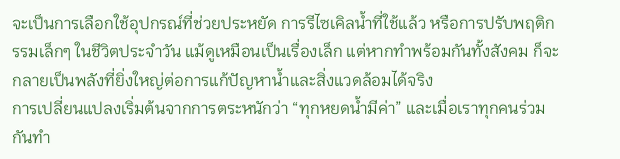จะเป็นการเลือกใช้อุปกรณ์ที่ช่วยประหยัด การรีไซเคิลน้ำที่ใช้แล้ว หรือการปรับพฤติกรรมเล็กๆ ในชีวิตประจำวัน แม้ดูเหมือนเป็นเรื่องเล็ก แต่หากทำพร้อมกันทั้งสังคม ก็จะกลายเป็นพลังที่ยิ่งใหญ่ต่อการแก้ปัญหาน้ำและสิ่งแวดล้อมได้จริง
การเปลี่ยนแปลงเริ่มต้นจากการตระหนักว่า “ทุกหยดน้ำมีค่า” และเมื่อเราทุกคนร่วมกันทำ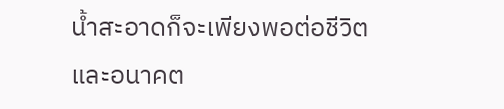น้ำสะอาดก็จะเพียงพอต่อชีวิตและอนาคต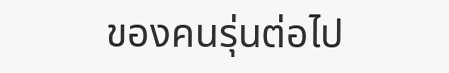ของคนรุ่นต่อไป